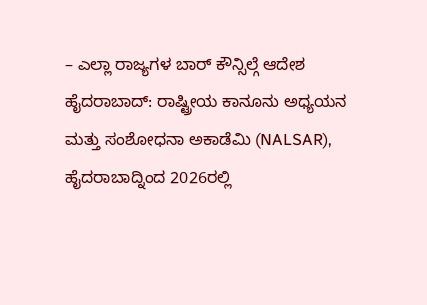– ಎಲ್ಲಾ ರಾಜ್ಯಗಳ ಬಾರ್ ಕೌನ್ಸಿಲ್ಗೆ ಆದೇಶ
ಹೈದರಾಬಾದ್: ರಾಷ್ಟ್ರೀಯ ಕಾನೂನು ಅಧ್ಯಯನ ಮತ್ತು ಸಂಶೋಧನಾ ಅಕಾಡೆಮಿ (NALSAR), ಹೈದರಾಬಾದ್ನಿಂದ 2026ರಲ್ಲಿ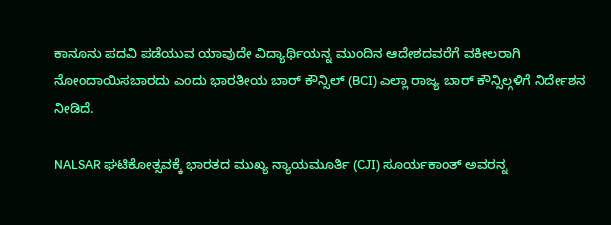ಕಾನೂನು ಪದವಿ ಪಡೆಯುವ ಯಾವುದೇ ವಿದ್ಯಾರ್ಥಿಯನ್ನ ಮುಂದಿನ ಆದೇಶದವರೆಗೆ ವಕೀಲರಾಗಿ ನೋಂದಾಯಿಸಬಾರದು ಎಂದು ಭಾರತೀಯ ಬಾರ್ ಕೌನ್ಸಿಲ್ (BCI) ಎಲ್ಲಾ ರಾಜ್ಯ ಬಾರ್ ಕೌನ್ಸಿಲ್ಗಳಿಗೆ ನಿರ್ದೇಶನ ನೀಡಿದೆ.

NALSAR ಘಟಿಕೋತ್ಸವಕ್ಕೆ ಭಾರತದ ಮುಖ್ಯ ನ್ಯಾಯಮೂರ್ತಿ (CJI) ಸೂರ್ಯಕಾಂತ್ ಅವರನ್ನ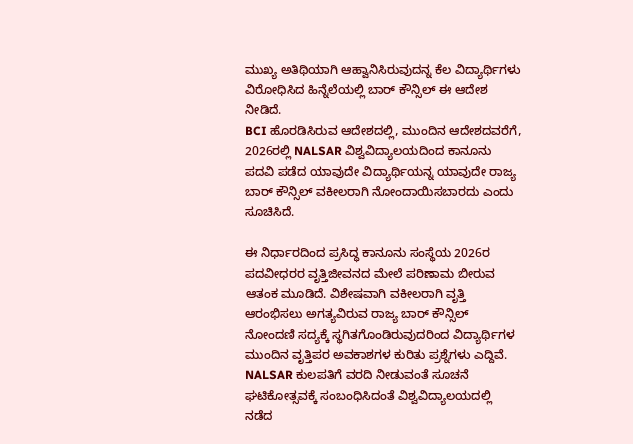ಮುಖ್ಯ ಅತಿಥಿಯಾಗಿ ಆಹ್ವಾನಿಸಿರುವುದನ್ನ ಕೆಲ ವಿದ್ಯಾರ್ಥಿಗಳು ವಿರೋಧಿಸಿದ ಹಿನ್ನೆಲೆಯಲ್ಲಿ ಬಾರ್ ಕೌನ್ಸಿಲ್ ಈ ಆದೇಶ ನೀಡಿದೆ.
BCI ಹೊರಡಿಸಿರುವ ಆದೇಶದಲ್ಲಿ, ಮುಂದಿನ ಆದೇಶದವರೆಗೆ, 2026ರಲ್ಲಿ NALSAR ವಿಶ್ವವಿದ್ಯಾಲಯದಿಂದ ಕಾನೂನು ಪದವಿ ಪಡೆದ ಯಾವುದೇ ವಿದ್ಯಾರ್ಥಿಯನ್ನ ಯಾವುದೇ ರಾಜ್ಯ ಬಾರ್ ಕೌನ್ಸಿಲ್ ವಕೀಲರಾಗಿ ನೋಂದಾಯಿಸಬಾರದು ಎಂದು ಸೂಚಿಸಿದೆ.

ಈ ನಿರ್ಧಾರದಿಂದ ಪ್ರಸಿದ್ಧ ಕಾನೂನು ಸಂಸ್ಥೆಯ 2026ರ ಪದವೀಧರರ ವೃತ್ತಿಜೀವನದ ಮೇಲೆ ಪರಿಣಾಮ ಬೀರುವ ಆತಂಕ ಮೂಡಿದೆ. ವಿಶೇಷವಾಗಿ ವಕೀಲರಾಗಿ ವೃತ್ತಿ ಆರಂಭಿಸಲು ಅಗತ್ಯವಿರುವ ರಾಜ್ಯ ಬಾರ್ ಕೌನ್ಸಿಲ್ ನೋಂದಣಿ ಸದ್ಯಕ್ಕೆ ಸ್ಥಗಿತಗೊಂಡಿರುವುದರಿಂದ ವಿದ್ಯಾರ್ಥಿಗಳ ಮುಂದಿನ ವೃತ್ತಿಪರ ಅವಕಾಶಗಳ ಕುರಿತು ಪ್ರಶ್ನೆಗಳು ಎದ್ದಿವೆ.
NALSAR ಕುಲಪತಿಗೆ ವರದಿ ನೀಡುವಂತೆ ಸೂಚನೆ
ಘಟಿಕೋತ್ಸವಕ್ಕೆ ಸಂಬಂಧಿಸಿದಂತೆ ವಿಶ್ವವಿದ್ಯಾಲಯದಲ್ಲಿ ನಡೆದ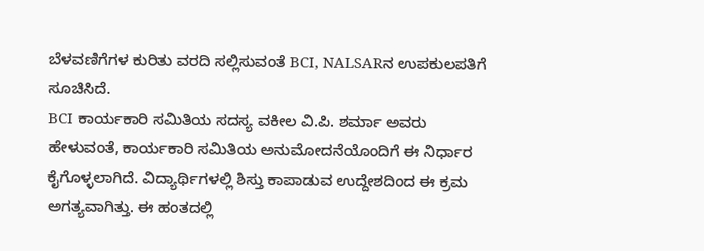ಬೆಳವಣಿಗೆಗಳ ಕುರಿತು ವರದಿ ಸಲ್ಲಿಸುವಂತೆ BCI, NALSARನ ಉಪಕುಲಪತಿಗೆ ಸೂಚಿಸಿದೆ.
BCI ಕಾರ್ಯಕಾರಿ ಸಮಿತಿಯ ಸದಸ್ಯ ವಕೀಲ ವಿ.ಪಿ. ಶರ್ಮಾ ಅವರು ಹೇಳುವಂತೆ, ಕಾರ್ಯಕಾರಿ ಸಮಿತಿಯ ಅನುಮೋದನೆಯೊಂದಿಗೆ ಈ ನಿರ್ಧಾರ ಕೈಗೊಳ್ಳಲಾಗಿದೆ. ವಿದ್ಯಾರ್ಥಿಗಳಲ್ಲಿ ಶಿಸ್ತು ಕಾಪಾಡುವ ಉದ್ದೇಶದಿಂದ ಈ ಕ್ರಮ ಅಗತ್ಯವಾಗಿತ್ತು. ಈ ಹಂತದಲ್ಲಿ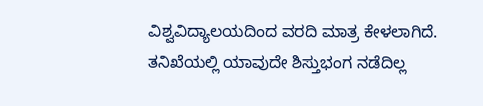ವಿಶ್ವವಿದ್ಯಾಲಯದಿಂದ ವರದಿ ಮಾತ್ರ ಕೇಳಲಾಗಿದೆ. ತನಿಖೆಯಲ್ಲಿ ಯಾವುದೇ ಶಿಸ್ತುಭಂಗ ನಡೆದಿಲ್ಲ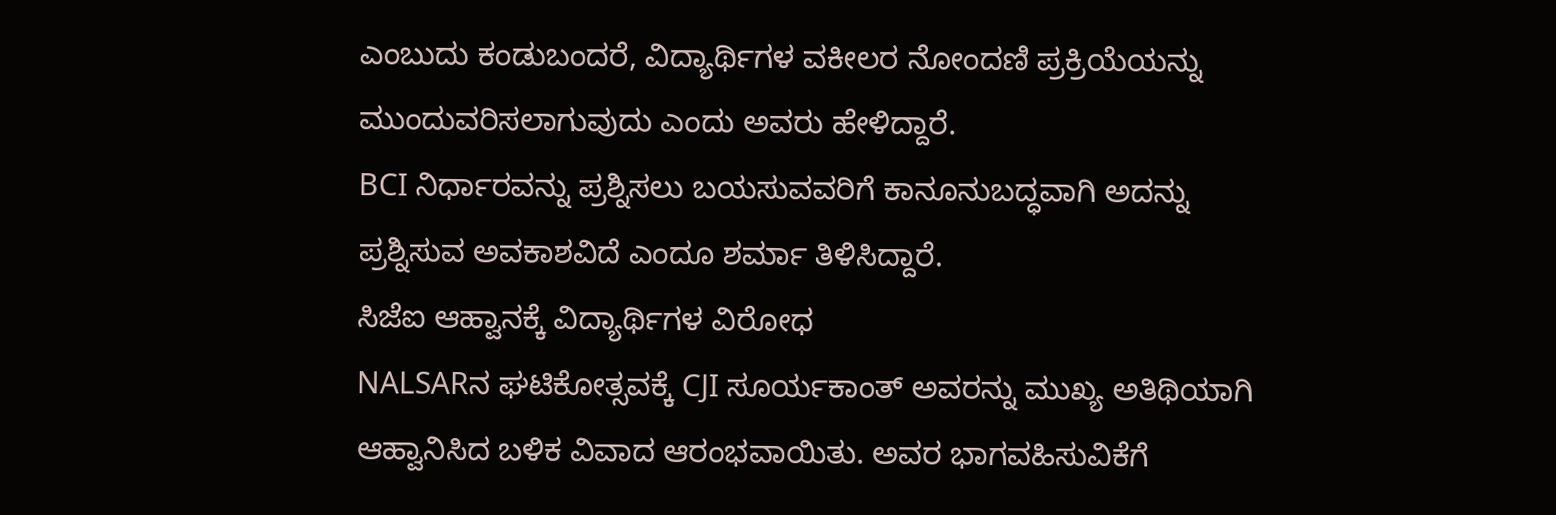ಎಂಬುದು ಕಂಡುಬಂದರೆ, ವಿದ್ಯಾರ್ಥಿಗಳ ವಕೀಲರ ನೋಂದಣಿ ಪ್ರಕ್ರಿಯೆಯನ್ನು ಮುಂದುವರಿಸಲಾಗುವುದು ಎಂದು ಅವರು ಹೇಳಿದ್ದಾರೆ.
BCI ನಿರ್ಧಾರವನ್ನು ಪ್ರಶ್ನಿಸಲು ಬಯಸುವವರಿಗೆ ಕಾನೂನುಬದ್ಧವಾಗಿ ಅದನ್ನು ಪ್ರಶ್ನಿಸುವ ಅವಕಾಶವಿದೆ ಎಂದೂ ಶರ್ಮಾ ತಿಳಿಸಿದ್ದಾರೆ.
ಸಿಜೆಐ ಆಹ್ವಾನಕ್ಕೆ ವಿದ್ಯಾರ್ಥಿಗಳ ವಿರೋಧ
NALSARನ ಘಟಿಕೋತ್ಸವಕ್ಕೆ CJI ಸೂರ್ಯಕಾಂತ್ ಅವರನ್ನು ಮುಖ್ಯ ಅತಿಥಿಯಾಗಿ ಆಹ್ವಾನಿಸಿದ ಬಳಿಕ ವಿವಾದ ಆರಂಭವಾಯಿತು. ಅವರ ಭಾಗವಹಿಸುವಿಕೆಗೆ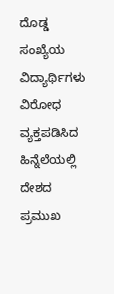ದೊಡ್ಡ ಸಂಖ್ಯೆಯ ವಿದ್ಯಾರ್ಥಿಗಳು ವಿರೋಧ ವ್ಯಕ್ತಪಡಿಸಿದ ಹಿನ್ನೆಲೆಯಲ್ಲಿ ದೇಶದ ಪ್ರಮುಖ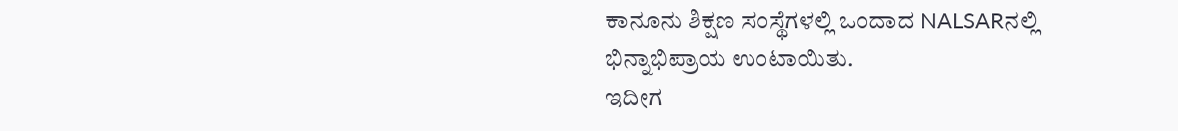ಕಾನೂನು ಶಿಕ್ಷಣ ಸಂಸ್ಥೆಗಳಲ್ಲಿ ಒಂದಾದ NALSARನಲ್ಲಿ ಭಿನ್ನಾಭಿಪ್ರಾಯ ಉಂಟಾಯಿತು.
ಇದೀಗ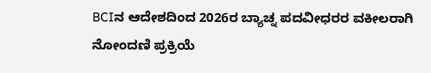BCIನ ಆದೇಶದಿಂದ 2026ರ ಬ್ಯಾಚ್ನ ಪದವೀಧರರ ವಕೀಲರಾಗಿ ನೋಂದಣಿ ಪ್ರಕ್ರಿಯೆ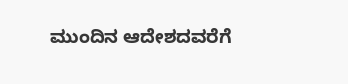ಮುಂದಿನ ಆದೇಶದವರೆಗೆ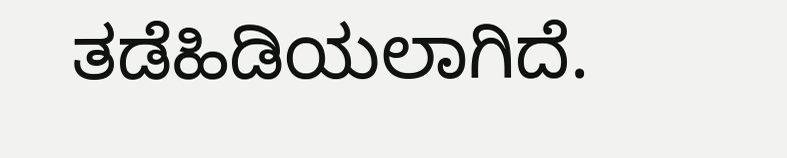ತಡೆಹಿಡಿಯಲಾಗಿದೆ.